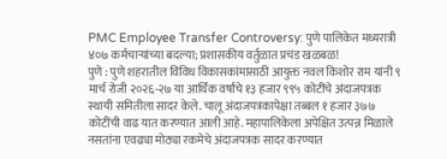PMC Employee Transfer Controversy: पुणे पालिकेत मध्यरात्री ४०७ कर्मचाऱ्यांच्या बदल्या; प्रशासकीय वर्तुळात प्रचंड खळबळ!
पुणे : पुणे शहरातील विविध विकासकांमासाठी आयुक्त नवल किशोर राम यांनी ९ मार्च रोजी २०२६-२७ या आर्थिक वर्षांचे १३ हजार ९९५ कोटींचे अंदाजपत्रक स्थायी समितीला सादर केले. चालू अंदाजपत्रकापेक्षा तब्बल १ हजार ३७७ कोटींची वाढ यात करण्यात आली आहे. महापालिकेला अपेक्षित उत्पन्न मिळाले नसतांना एवढ्या मोठ्या रकमेचे अंदाजपत्रक सादर करण्यात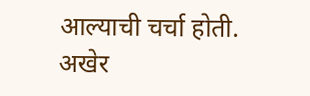आल्याची चर्चा होती. अखेर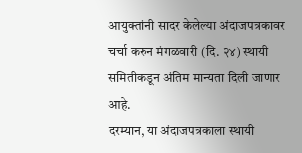आयुक्तांनी सादर केलेल्या अंदाजपत्रकावर चर्चा करुन मंगळवारी (दि. २४) स्थायी समितीकडून अंतिम मान्यता दिली जाणार आहे.
दरम्यान, या अंदाजपत्रकाला स्थायी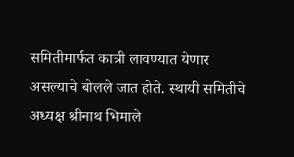समितीमार्फत कात्री लावण्यात येणार असल्याचे बोलले जात होते. स्थायी समितीचे अध्यक्ष श्रीनाथ भिमाले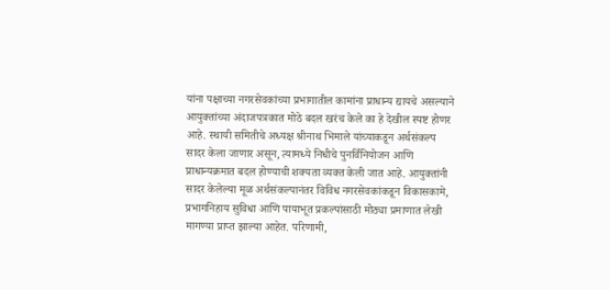यांना पक्षाच्या नगरसेवकांच्या प्रभागातील कामांना प्राधान्य द्यायचे असल्याने आयुक्तांच्या अंदाजपत्रकात मोठे बदल खरंच केले का हे देखील स्पष्ट होणर आहे. स्थायी समितीचे अध्यक्ष श्रीनाथ भिमाले यांच्याकडून अर्थसंकल्प सादर केला जाणार असून, त्यामध्ये निधीचे पुनर्विनियोजन आणि प्राधान्यक्रमात बदल होण्याची शक्यता व्यक्त केली जात आहे. आयुक्तांनी सादर केलेल्या मूळ अर्थसंकल्पानंतर विविध नगरसेवकांकडून विकासकामे, प्रभागनिहाय सुविधा आणि पायाभूत प्रकल्पांसाठी मोठ्या प्रमाणात लेखी मागण्या प्राप्त झाल्या आहेत. परिणामी,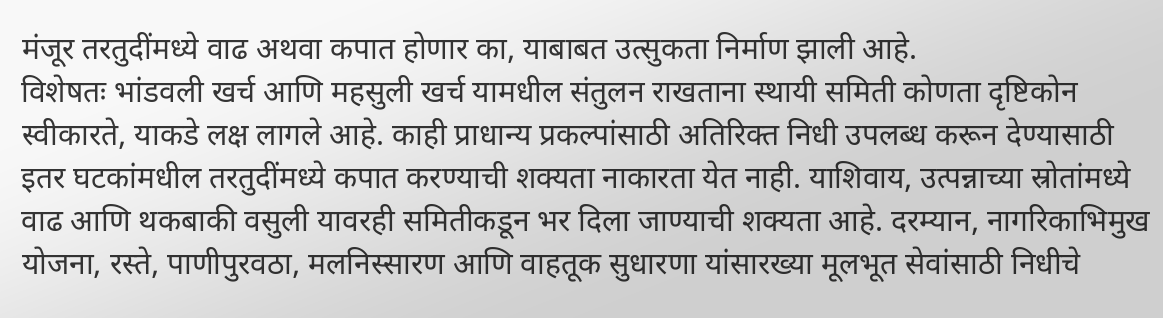मंजूर तरतुदींमध्ये वाढ अथवा कपात होणार का, याबाबत उत्सुकता निर्माण झाली आहे.
विशेषतः भांडवली खर्च आणि महसुली खर्च यामधील संतुलन राखताना स्थायी समिती कोणता दृष्टिकोन स्वीकारते, याकडे लक्ष लागले आहे. काही प्राधान्य प्रकल्पांसाठी अतिरिक्त निधी उपलब्ध करून देण्यासाठी इतर घटकांमधील तरतुदींमध्ये कपात करण्याची शक्यता नाकारता येत नाही. याशिवाय, उत्पन्नाच्या स्रोतांमध्ये वाढ आणि थकबाकी वसुली यावरही समितीकडून भर दिला जाण्याची शक्यता आहे. दरम्यान, नागरिकाभिमुख योजना, रस्ते, पाणीपुरवठा, मलनिस्सारण आणि वाहतूक सुधारणा यांसारख्या मूलभूत सेवांसाठी निधीचे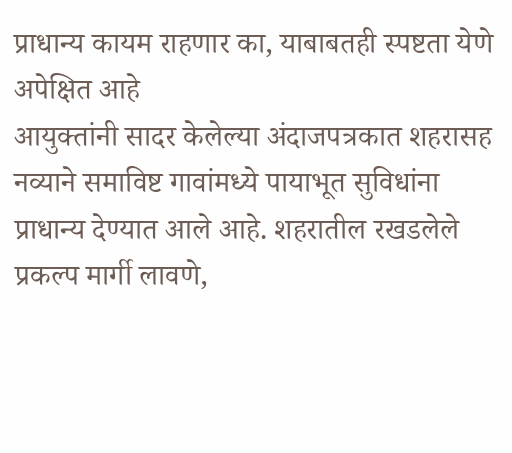प्राधान्य कायम राहणार का, याबाबतही स्पष्टता येणे अपेक्षित आहे
आयुक्तांनी सादर केलेल्या अंदाजपत्रकात शहरासह नव्याने समाविष्ट गावांमध्ये पायाभूत सुविधांना प्राधान्य देण्यात आले आहे. शहरातील रखडलेले प्रकल्प मार्गी लावणे,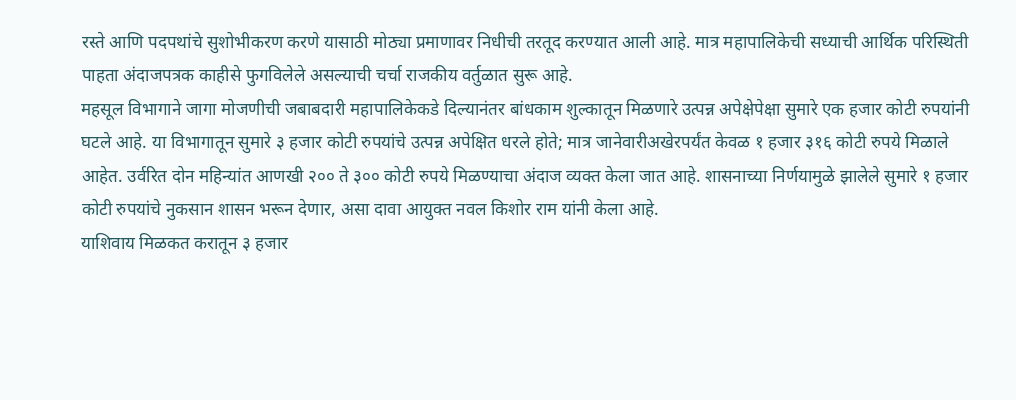रस्ते आणि पदपथांचे सुशोभीकरण करणे यासाठी मोठ्या प्रमाणावर निधीची तरतूद करण्यात आली आहे. मात्र महापालिकेची सध्याची आर्थिक परिस्थिती पाहता अंदाजपत्रक काहीसे फुगविलेले असल्याची चर्चा राजकीय वर्तुळात सुरू आहे.
महसूल विभागाने जागा मोजणीची जबाबदारी महापालिकेकडे दिल्यानंतर बांधकाम शुल्कातून मिळणारे उत्पन्न अपेक्षेपेक्षा सुमारे एक हजार कोटी रुपयांनी घटले आहे. या विभागातून सुमारे ३ हजार कोटी रुपयांचे उत्पन्न अपेक्षित धरले होते; मात्र जानेवारीअखेरपर्यंत केवळ १ हजार ३१६ कोटी रुपये मिळाले आहेत. उर्वरित दोन महिन्यांत आणखी २०० ते ३०० कोटी रुपये मिळण्याचा अंदाज व्यक्त केला जात आहे. शासनाच्या निर्णयामुळे झालेले सुमारे १ हजार कोटी रुपयांचे नुकसान शासन भरून देणार, असा दावा आयुक्त नवल किशोर राम यांनी केला आहे.
याशिवाय मिळकत करातून ३ हजार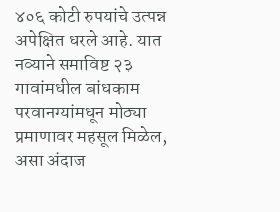४०६ कोटी रुपयांचे उत्पन्न अपेक्षित धरले आहे. यात नव्याने समाविष्ट २३ गावांमधील बांधकाम परवानग्यांमधून मोठ्या प्रमाणावर महसूल मिळेल, असा अंदाज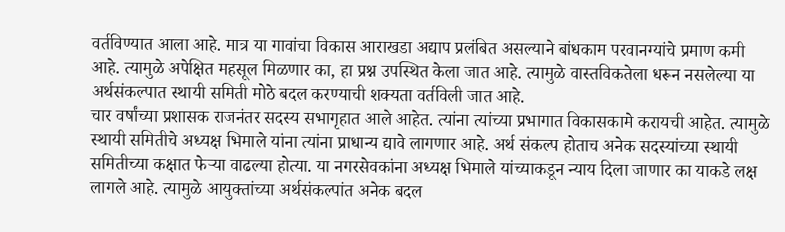वर्तविण्यात आला आहे. मात्र या गावांचा विकास आराखडा अद्याप प्रलंबित असल्याने बांधकाम परवानग्यांचे प्रमाण कमी आहे. त्यामुळे अपेक्षित महसूल मिळणार का, हा प्रश्न उपस्थित केला जात आहे. त्यामुळे वास्तविकतेला धरून नसलेल्या या अर्थसंकल्पात स्थायी समिती मोठे बदल करण्याची शक्यता वर्तविली जात आहे.
चार वर्षांच्या प्रशासक राजनंतर सदस्य सभागृहात आले आहेत. त्यांना त्यांच्या प्रभागात विकासकामे करायची आहेत. त्यामुळे स्थायी समितीचे अध्यक्ष भिमाले यांना त्यांना प्राधान्य द्यावे लागणार आहे. अर्थ संकल्प होताच अनेक सदस्यांच्या स्थायी समितीच्या कक्षात फेऱ्या वाढल्या होत्या. या नगरसेवकांना अध्यक्ष भिमाले यांच्याकडून न्याय दिला जाणार का याकडे लक्ष लागले आहे. त्यामुळे आयुक्तांच्या अर्थसंकल्पांत अनेक बदल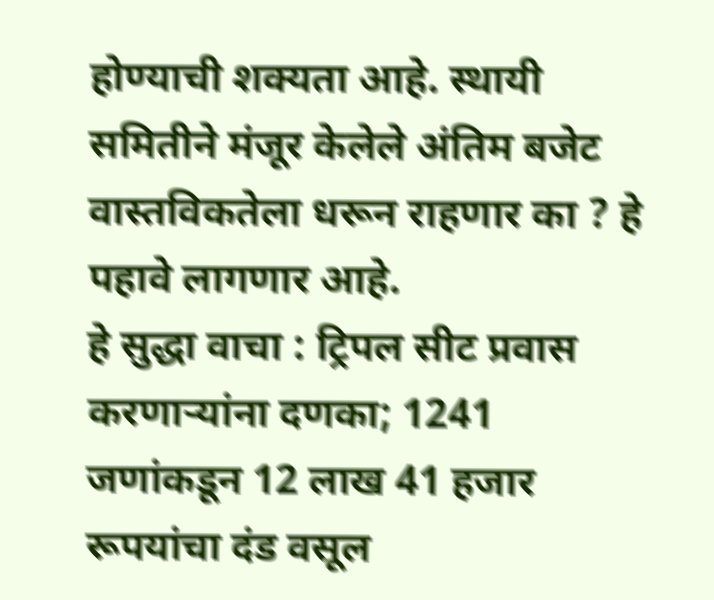होण्याची शक्यता आहे. स्थायी समितीने मंजूर केलेले अंतिम बजेट वास्तविकतेला धरून राहणार का ? हे पहावे लागणार आहे.
हे सुद्धा वाचा : ट्रिपल सीट प्रवास करणाऱ्यांना दणका; 1241 जणांकडून 12 लाख 41 हजार रूपयांचा दंड वसूल